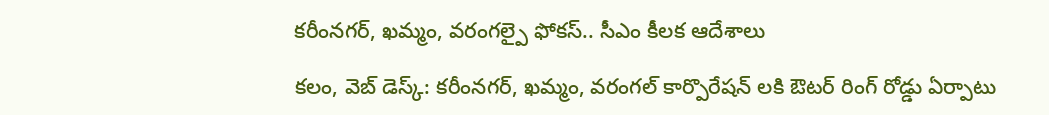కరీంనగర్, ఖమ్మం, వరంగల్పై ఫోకస్.. సీఎం కీలక ఆదేశాలు

కలం, వెబ్ డెస్క్: కరీంనగర్, ఖమ్మం, వరంగల్ కార్పొరేషన్ లకి ఔటర్ రింగ్ రోడ్డు ఏర్పాటు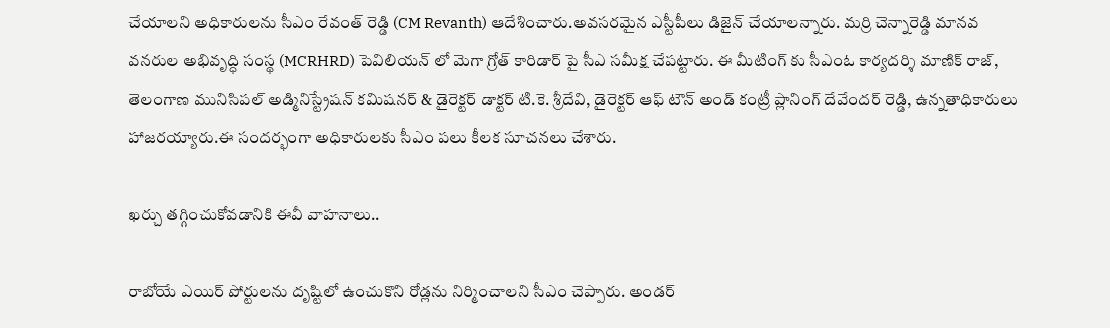చేయాలని అధికారులను సీఎం రేవంత్ రెడ్డి (CM Revanth) ఆదేశించారు.అవసరమైన ఎస్టీపీలు డిజైన్ చేయాలన్నారు. మర్రి చెన్నారెడ్డి మానవ వనరుల అభివృద్ధి సంస్థ (MCRHRD) పెవిలియన్ లో మెగా గ్రోత్ కారిడార్ పై సీఎ సమీక్ష చేపట్టారు. ఈ మీటింగ్ కు సీఎంఓ కార్యదర్శి మాణిక్ రాజ్, తెలంగాణ మునిసిపల్ అడ్మినిస్ట్రేషన్ కమిషనర్ & డైరెక్టర్ డాక్టర్ టి.కె. శ్రీదేవి, డైరెక్టర్ ఆఫ్ టౌన్ అండ్ కంట్రీ ప్లానింగ్ దేవేందర్ రెడ్డి, ఉన్నతాధికారులు హాజరయ్యారు.ఈ సందర్భంగా అధికారులకు సీఎం పలు కీలక సూచనలు చేశారు.

ఖర్చు తగ్గించుకోవడానికి ఈవీ వాహనాలు..

రాబోయే ఎయిర్ పోర్టులను దృష్టిలో ఉంచుకొని రోడ్లను నిర్మించాలని సీఎం చెప్పారు. అండర్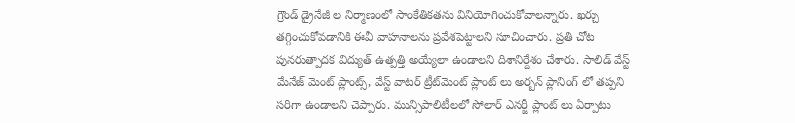గ్రౌండ్ డ్రైనేజీ ల నిర్మాణంలో సాంకేతికతను వినియోగించుకోవాలన్నారు. ఖర్చు తగ్గించుకోవడానికి ఈవీ వాహనాలను ప్రవేశపెట్టాలని సూచించారు. ప్రతి చోట పునరుత్పాదక విద్యుత్ ఉత్పత్తి అయ్యేలా ఉండాలని దిశానిర్దేశం చేశారు. సాలిడ్ వేస్ట్ మేనేజ్ మెంట్ ప్లాంట్స్, వేస్ట్ వాటర్ ట్రీట్‌మెంట్ ప్లాంట్ లు అర్బన్ ప్లానింగ్ లో తప్పని సరిగా ఉండాలని చెప్పారు. మున్సిపాలిటీలలో సోలార్ ఎనర్జీ ప్లాంట్ లు ఏర్పాటు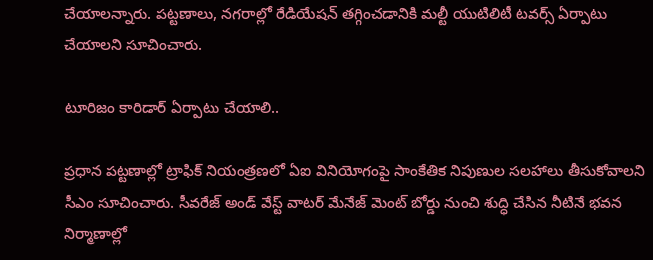చేయాలన్నారు. పట్టణాలు, నగరాల్లో రేడియేషన్ తగ్గించడానికి మల్టీ యుటిలిటీ టవర్స్ ఏర్పాటు చేయాలని సూచించారు.

టూరిజం కారిడార్ ఏర్పాటు చేయాలి..

ప్రధాన పట్టణాల్లో ట్రాఫిక్ నియంత్రణలో ఏఐ వినియోగంపై సాంకేతిక నిపుణుల సలహాలు తీసుకోవాలని సీఎం సూచించారు. సీవరేజ్ అండ్ వేస్ట్ వాటర్ మేనేజ్ మెంట్ బోర్డు నుంచి శుద్ధి చేసిన నీటినే భవన నిర్మాణాల్లో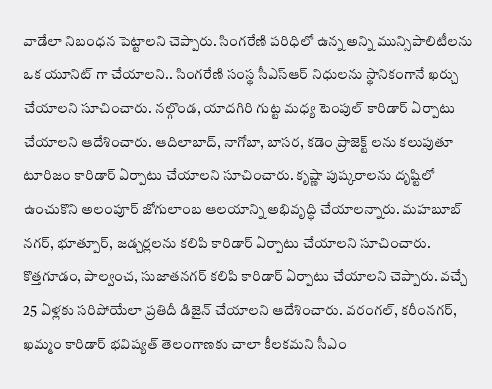వాడేలా నిబంధన పెట్టాలని చెప్పారు. సింగరేణి పరిధిలో ఉన్న అన్ని మున్సిపాలిటీలను ఒక యూనిట్ గా చేయాలని.. సింగరేణి సంస్థ సీఎస్ఆర్ నిధులను స్థానికంగానే ఖర్చు చేయాలని సూచించారు. నల్గొండ, యాదగిరి గుట్ట మధ్య టెంపుల్ కారిడార్ ఏర్పాటు చేయాలని ఆదేశించారు. ఆదిలాబాద్, నాగోబా, బాసర, కడెం ప్రాజెక్ట్ లను కలుపుతూ టూరిజం కారిడార్ ఏర్పాటు చేయాలని సూచించారు. కృష్ణా పుష్కరాలను దృష్టిలో ఉంచుకొని అలంపూర్ జోగులాంబ ఆలయాన్ని అభివృద్ధి చేయాలన్నారు. మహబూబ్ నగర్, భూత్పూర్, జడ్చర్లలను కలిపి కారిడార్ ఏర్పాటు చేయాలని సూచించారు. కొత్తగూడం, పాల్వంచ, సుజాతనగర్ కలిపి కారిడార్ ఏర్పాటు చేయాలని చెప్పారు. వచ్చే 25 ఏళ్లకు సరిపోయేలా ప్రతిదీ డిజైన్ చేయాలని ఆదేశించారు. వరంగల్, కరీంనగర్, ఖమ్మం కారిడార్ భవిష్యత్ తెలంగాణకు చాలా కీలకమని సీఎం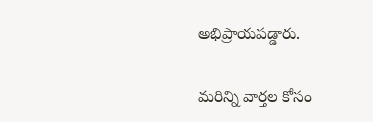అభిప్రాయపడ్డారు.

మ‌రిన్ని వార్త‌ల కోసం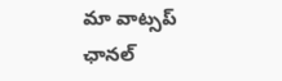మా వాట్స‌ప్ ఛాన‌ల్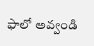ఫాలో అవ్వండి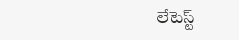లేటెస్ట్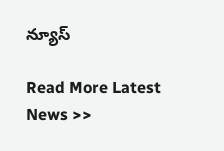న్యూస్‌

Read More Latest News >>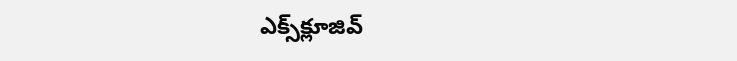ఎక్స్‌క్లూజివ్‌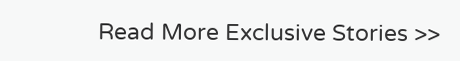Read More Exclusive Stories >>